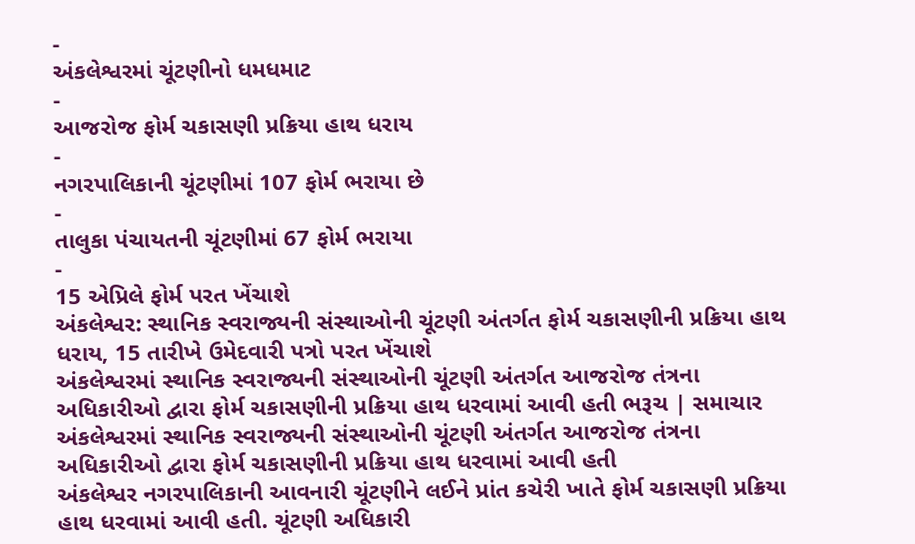-
અંકલેશ્વરમાં ચૂંટણીનો ધમધમાટ
-
આજરોજ ફોર્મ ચકાસણી પ્રક્રિયા હાથ ધરાય
-
નગરપાલિકાની ચૂંટણીમાં 107 ફોર્મ ભરાયા છે
-
તાલુકા પંચાયતની ચૂંટણીમાં 67 ફોર્મ ભરાયા
-
15 એપ્રિલે ફોર્મ પરત ખેંચાશે
અંકલેશ્વર: સ્થાનિક સ્વરાજ્યની સંસ્થાઓની ચૂંટણી અંતર્ગત ફોર્મ ચકાસણીની પ્રક્રિયા હાથ ધરાય, 15 તારીખે ઉમેદવારી પત્રો પરત ખેંચાશે
અંકલેશ્વરમાં સ્થાનિક સ્વરાજ્યની સંસ્થાઓની ચૂંટણી અંતર્ગત આજરોજ તંત્રના અધિકારીઓ દ્વારા ફોર્મ ચકાસણીની પ્રક્રિયા હાથ ધરવામાં આવી હતી ભરૂચ | સમાચાર
અંકલેશ્વરમાં સ્થાનિક સ્વરાજ્યની સંસ્થાઓની ચૂંટણી અંતર્ગત આજરોજ તંત્રના અધિકારીઓ દ્વારા ફોર્મ ચકાસણીની પ્રક્રિયા હાથ ધરવામાં આવી હતી
અંકલેશ્વર નગરપાલિકાની આવનારી ચૂંટણીને લઈને પ્રાંત કચેરી ખાતે ફોર્મ ચકાસણી પ્રક્રિયા હાથ ધરવામાં આવી હતી. ચૂંટણી અધિકારી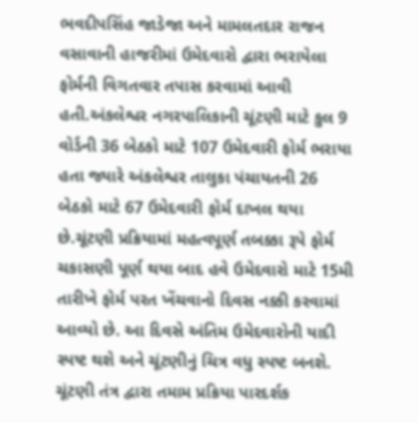ભવદીપસિંહ જાડેજા અને મામલતદાર રાજન વસાવાની હાજરીમાં ઉમેદવારો દ્વારા ભરાયેલા ફોર્મની વિગતવાર તપાસ કરવામાં આવી હતી.અંકલેશ્વર નગરપાલિકાની ચૂંટણી માટે કુલ 9 વોર્ડની 36 બેઠકો માટે 107 ઉમેદવારી ફોર્મ ભરાયા હતા જ્યારે અંકલેશ્વર તાલુકા પંચાયતની 26 બેઠકો માટે 67 ઉમેદવારી ફોર્મ દાખલ થયા છે.ચૂંટણી પ્રક્રિયામાં મહત્વપૂર્ણ તબક્કા રૂપે ફોર્મ ચકાસણી પૂર્ણ થયા બાદ હવે ઉમેદવારો માટે 15મી તારીખે ફોર્મ પરત ખેંચવાનો દિવસ નક્કી કરવામાં આવ્યો છે. આ દિવસે અંતિમ ઉમેદવારોની યાદી સ્પષ્ટ થશે અને ચૂંટણીનું ચિત્ર વધુ સ્પષ્ટ બનશે. ચૂંટણી તંત્ર દ્વારા તમામ પ્રક્રિયા પારદર્શક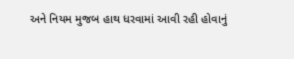અને નિયમ મુજબ હાથ ધરવામાં આવી રહી હોવાનું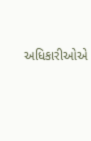અધિકારીઓએ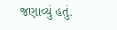જણાવ્યું હતું.